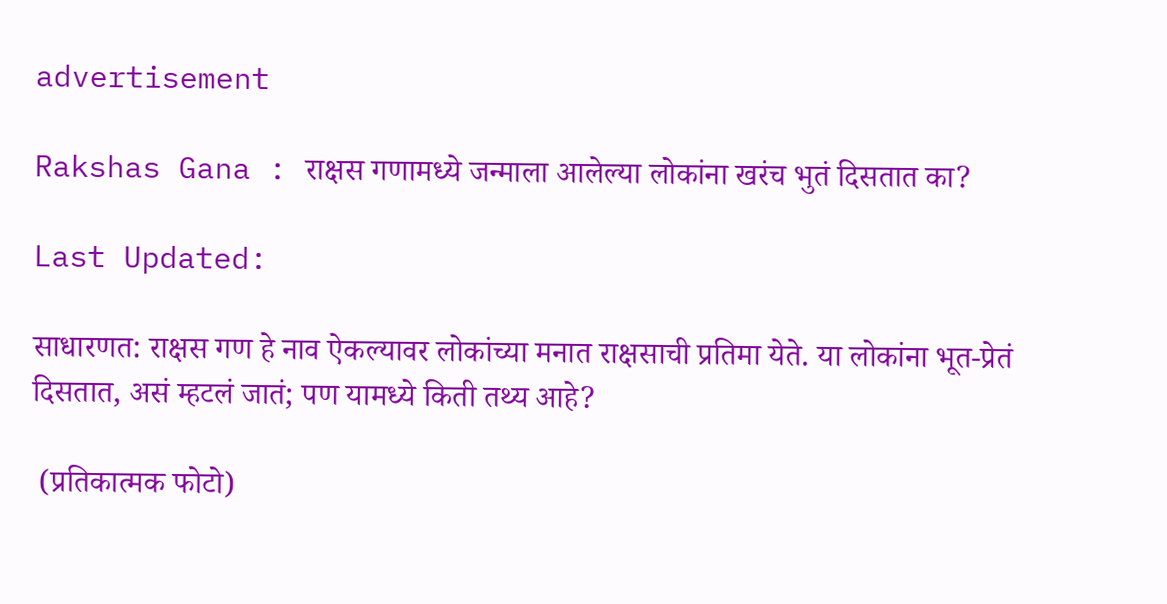advertisement

Rakshas Gana : राक्षस गणामध्ये जन्माला आलेल्या लोकांना खरंच भुतं दिसतात का?

Last Updated:

साधारणत: राक्षस गण हे नाव ऐकल्यावर लोकांच्या मनात राक्षसाची प्रतिमा येते. या लोकांना भूत-प्रेतं दिसतात, असं म्हटलं जातं; पण यामध्ये किती तथ्य आहे?

 (प्रतिकात्मक फोटो)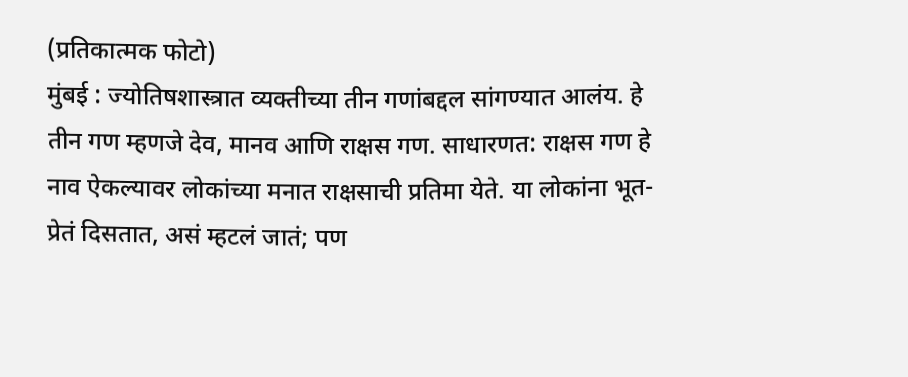(प्रतिकात्मक फोटो)
मुंबई : ज्योतिषशास्त्रात व्यक्तीच्या तीन गणांबद्दल सांगण्यात आलंय. हे तीन गण म्हणजे देव, मानव आणि राक्षस गण. साधारणत: राक्षस गण हे नाव ऐकल्यावर लोकांच्या मनात राक्षसाची प्रतिमा येते. या लोकांना भूत-प्रेतं दिसतात, असं म्हटलं जातं; पण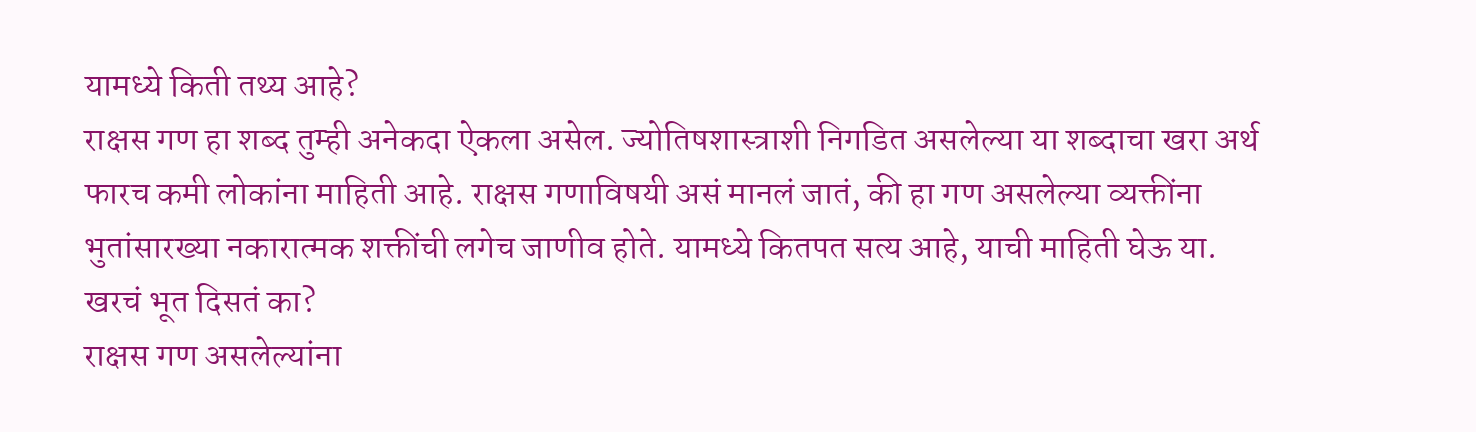यामध्ये किती तथ्य आहे?
राक्षस गण हा शब्द तुम्ही अनेकदा ऐकला असेल. ज्योतिषशास्त्राशी निगडित असलेल्या या शब्दाचा खरा अर्थ फारच कमी लोकांना माहिती आहे. राक्षस गणाविषयी असं मानलं जातं, की हा गण असलेल्या व्यक्तींना भुतांसारख्या नकारात्मक शक्तींची लगेच जाणीव होते. यामध्ये कितपत सत्य आहे, याची माहिती घेऊ या.
खरचं भूत दिसतं का?
राक्षस गण असलेल्यांना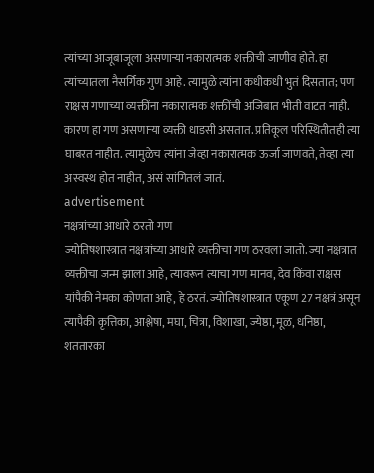त्यांच्या आजूबाजूला असणाऱ्या नकारात्मक शक्तीची जाणीव होते. हा त्यांच्यातला नैसर्गिक गुण आहे. त्यामुळे त्यांना कधीकधी भुतं दिसतात; पण राक्षस गणाच्या व्यक्तींना नकारात्मक शक्तींची अजिबात भीती वाटत नाही. कारण हा गण असणाऱ्या व्यक्ती धाडसी असतात. प्रतिकूल परिस्थितीतही त्या घाबरत नाहीत. त्यामुळेच त्यांना जेव्हा नकारात्मक ऊर्जा जाणवते, तेव्हा त्या अस्वस्थ होत नाहीत, असं सांगितलं जातं.
advertisement
नक्षत्रांच्या आधारे ठरतो गण
ज्योतिषशास्त्रात नक्षत्रांच्या आधारे व्यक्तीचा गण ठरवला जातो. ज्या नक्षत्रात व्यक्तीचा जन्म झाला आहे, त्यावरून त्याचा गण मानव, देव किंवा राक्षस यांपैकी नेमका कोणता आहे, हे ठरतं. ज्योतिषशास्त्रात एकूण 27 नक्षत्रं असून त्यापैकी कृत्तिका, आश्लेषा, मघा, चित्रा, विशाखा, ज्येष्ठा, मूळ, धनिष्ठा, शततारका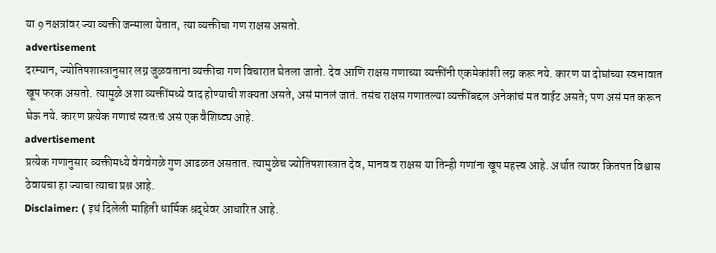या 9 नक्षत्रांवर ज्या व्यक्ती जन्माला येतात, त्या व्यक्तीचा गण राक्षस असतो.
advertisement
दरम्यान, ज्योतिषशास्त्रानुसार लग्न जुळवताना व्यक्तीचा गण विचारात घेतला जातो. देव आणि राक्षस गणाच्या व्यक्तींनी एकमेकांशी लग्न करू नये. कारण या दोघांच्या स्वभावात खूप फरक असतो. त्यामुळे अशा व्यक्तींमध्ये वाद होण्याची शक्यता असते, असं मानलं जातं. तसंच राक्षस गणातल्या व्यक्तींबद्दल अनेकांचं मत वाईट असते; पण असं मत करून घेऊ नये. कारण प्रत्येक गणाचं स्वतःचं असं एक वैशिष्ट्य आहे.
advertisement
प्रत्येक गणानुसार व्यक्तीमध्ये वेगवेगळे गुण आढळत असतात. त्यामुळेच ज्योतिषशास्त्रात देव, मानव व राक्षस या तिन्ही गणांना खूप महत्त्व आहे. अर्थात त्यावर कितपत विश्वास ठेवायचा हा ज्याचा त्याचा प्रश्न आहे.
Disclaimer: ( इथं दिलेली माहिती धार्मिक श्रद्धेवर आधारित आहे.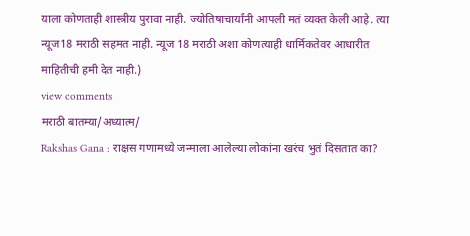याला कोणताही शास्त्रीय पुरावा नाही. ज्योतिषाचार्यांनी आपली मतं व्यक्त केली आहे. त्या न्यूज18 मराठी सहमत नाही. न्यूज 18 मराठी अशा कोणत्याही धार्मिकतेवर आधारीत माहितीची हमी देत नाही.)
view comments
मराठी बातम्या/अध्यात्म/
Rakshas Gana : राक्षस गणामध्ये जन्माला आलेल्या लोकांना खरंच भुतं दिसतात का?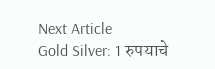Next Article
Gold Silver: 1 रुपयाचे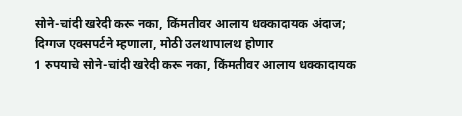सोने-चांदी खरेदी करू नका, किंमतीवर आलाय धक्कादायक अंदाज; दिग्गज एक्सपर्टने म्हणाला, मोठी उलथापालथ होणार
1 रुपयाचे सोने-चांदी खरेदी करू नका, किंमतीवर आलाय धक्कादायक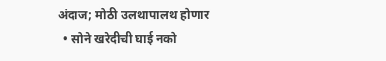अंदाज; मोठी उलथापालथ होणार
  • सोने खरेदीची घाई नको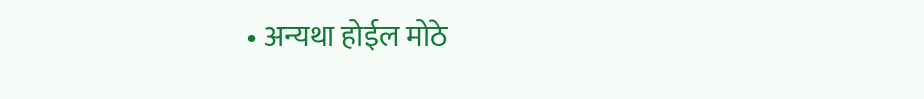• अन्यथा होईल मोठे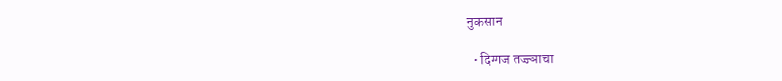नुकसान

  • दिग्गज तज्ज्ञाचा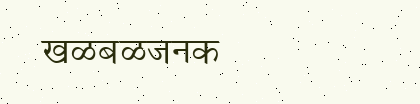खळबळजनक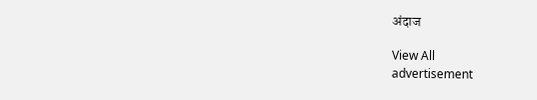अंदाज

View All
advertisement